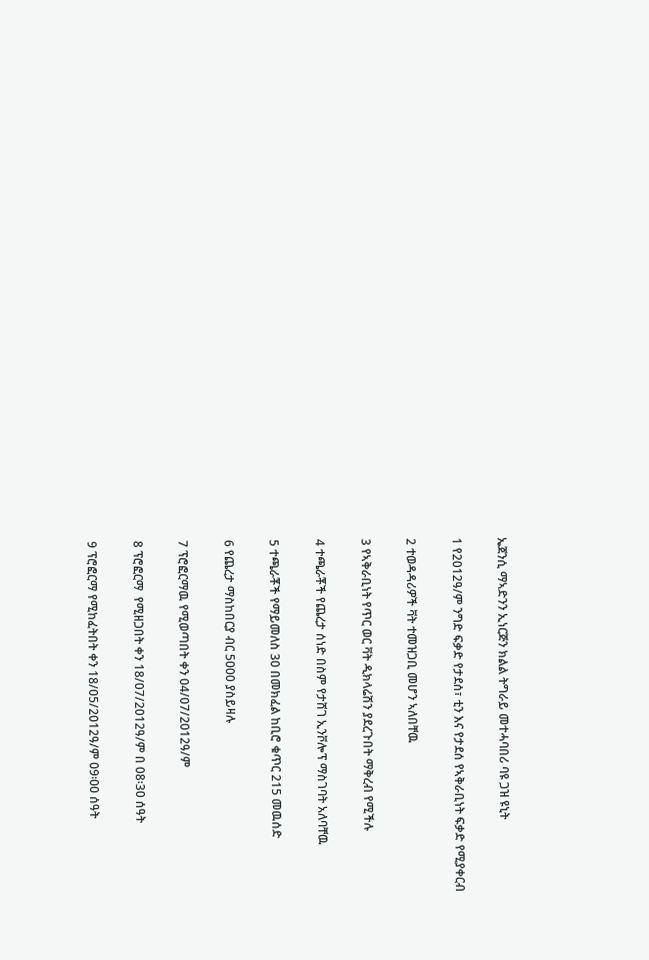ኤጀንሲ ማኣድንን ኢነርጅን ክልል ትግራይ መተሓባበሪ ባዩ ጋዝ ዩኒት

1 የ2012ዓ/ም ንግድ ፍቃድ የታደሰ፣ ቲን እና የታደሰ የኣቅራቢነት ፍቃድ የሚያቀርብ

2 ተወዳዳሪዎች ቫት ተመዝጋቢ መሆን ኣለበቸዉ

3 የኣቅራቢነት የጥር ወር ቫት ዲክላሬሽን ያደረጉበት ማቅረብ የሚችሉ

4 ተጫራቾች የጨረታ ሰነድ በስም የታሸገ ኢንቮሎፕ ማስገባት አለባቸዉ

5 ተጫራቾች የማይመለስ 30 በመክፈል ከቢሮ ቁጥር 215 መዉሰድ

6 የጨረታ ማስከበርያ ብር 5000 ያስይዛሉ

7 ፕሮፎርማዉ የሚወጣበት ቀን 04/07/2012ዓ/ም

8 ፕሮፎርማ  የሚዘጋበት ቀን 18/07/2012ዓ/ም በ 08፡30 ሰዓት

9 ፕሮፎርማ የሚከፈትበት ቀን 18/05/2012ዓ/ም 09፡00 ሰዓት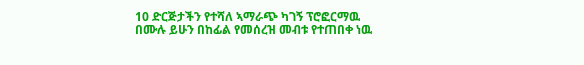10 ድርጅታችን የተሻለ ኣማራጭ ካገኝ ፕሮፎርማዉ በሙሉ ይሁን በከፊል የመሰረዝ መብቱ የተጠበቀ ነዉ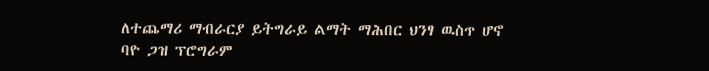ለተጨማሪ ማብራርያ ይትግራይ ልማት ማሕበር ህንፃ ዉስጥ ሆኖ ባዮ ጋዝ ፕሮግራም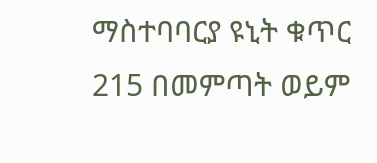ማስተባባርያ ዩኒት ቁጥር 215 በመምጣት ወይም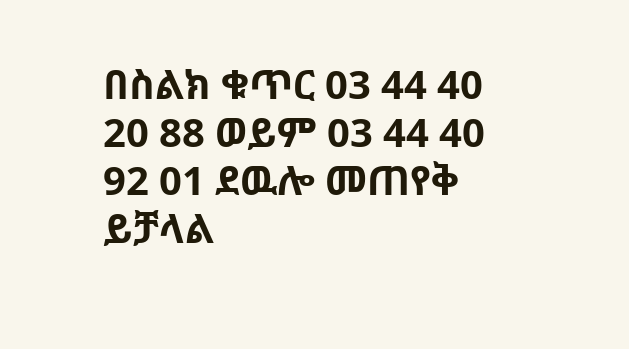በስልክ ቁጥር 03 44 40 20 88 ወይም 03 44 40 92 01 ደዉሎ መጠየቅ ይቻላል